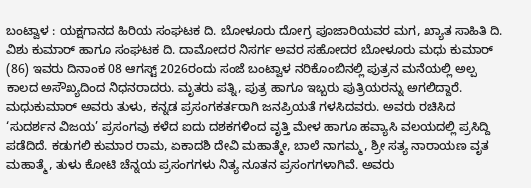ಬಂಟ್ವಾಳ : ಯಕ್ಷಗಾನದ ಹಿರಿಯ ಸಂಘಟಕ ದಿ. ಬೋಳೂರು ದೋಗ್ರ ಪೂಜಾರಿಯವರ ಮಗ, ಖ್ಯಾತ ಸಾಹಿತಿ ದಿ. ವಿಶು ಕುಮಾರ್ ಹಾಗೂ ಸಂಘಟಕ ದಿ. ದಾಮೋದರ ನಿಸರ್ಗ ಅವರ ಸಹೋದರ ಬೋಳೂರು ಮಧು ಕುಮಾರ್ (86) ಇವರು ದಿನಾಂಕ 08 ಆಗಸ್ಟ್ 2026ರಂದು ಸಂಜೆ ಬಂಟ್ವಾಳ ನರಿಕೊಂಬಿನಲ್ಲಿ ಪುತ್ರನ ಮನೆಯಲ್ಲಿ ಅಲ್ಪ ಕಾಲದ ಅಸೌಖ್ಯದಿಂದ ನಿಧನರಾದರು. ಮೃತರು ಪತ್ನಿ, ಪುತ್ರ ಹಾಗೂ ಇಬ್ಬರು ಪುತ್ರಿಯರನ್ನು ಅಗಲಿದ್ದಾರೆ.
ಮಧುಕುಮಾರ್ ಅವರು ತುಳು, ಕನ್ನಡ ಪ್ರಸಂಗಕರ್ತರಾಗಿ ಜನಪ್ರಿಯತೆ ಗಳಸಿದವರು. ಅವರು ರಚಿಸಿದ ‘ಸುದರ್ಶನ ವಿಜಯ’ ಪ್ರಸಂಗವು ಕಳೆದ ಐದು ದಶಕಗಳಿಂದ ವೃತ್ತಿ ಮೇಳ ಹಾಗೂ ಹವ್ಯಾಸಿ ವಲಯದಲ್ಲಿ ಪ್ರಸಿದ್ದಿ ಪಡೆದಿದೆ. ಕಡುಗಲಿ ಕುಮಾರ ರಾಮ, ಏಕಾದಶಿ ದೇವಿ ಮಹಾತ್ಮೇ, ಬಾಲೆ ನಾಗಮ್ಮ, ಶ್ರೀ ಸತ್ಯ ನಾರಾಯಣ ವೃತ ಮಹಾತ್ಮೆ, ತುಳು ಕೋಟಿ ಚೆನ್ನಯ ಪ್ರಸಂಗಗಳು ನಿತ್ಯ ನೂತನ ಪ್ರಸಂಗಗಳಾಗಿವೆ. ಅವರು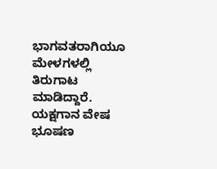ಭಾಗವತರಾಗಿಯೂ ಮೇಳಗಳಲ್ಲಿ ತಿರುಗಾಟ ಮಾಡಿದ್ದಾರೆ. ಯಕ್ಷಗಾನ ವೇಷ ಭೂಷಣ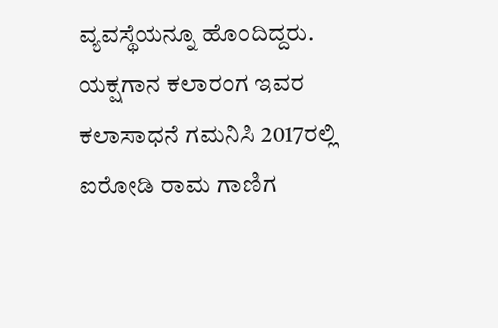ವ್ಯವಸ್ಥೆಯನ್ನೂ ಹೊಂದಿದ್ದರು. ಯಕ್ಷಗಾನ ಕಲಾರಂಗ ಇವರ ಕಲಾಸಾಧನೆ ಗಮನಿಸಿ 2017ರಲ್ಲಿ ಐರೋಡಿ ರಾಮ ಗಾಣಿಗ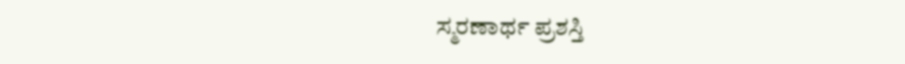ಸ್ಮರಣಾರ್ಥ ಪ್ರಶಸ್ತಿ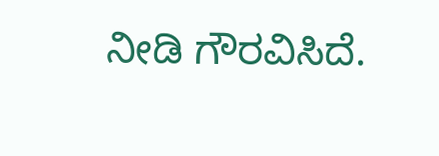ನೀಡಿ ಗೌರವಿಸಿದೆ.